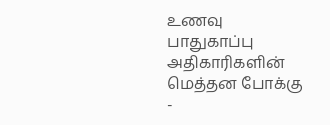உணவு பாதுகாப்பு அதிகாரிகளின் மெத்தன போக்கு -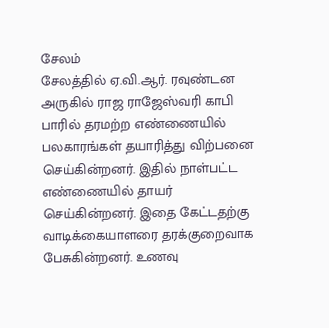சேலம்
சேலத்தில் ஏ.வி.ஆர். ரவுண்டன அருகில் ராஜ ராஜேஸ்வரி காபி பாரில் தரமற்ற எண்ணையில் பலகாரங்கள் தயாரித்து விற்பனை செய்கின்றனர். இதில் நாள்பட்ட எண்ணையில் தாயர் செய்கின்றனர். இதை கேட்டதற்கு வாடிக்கையாளரை தரக்குறைவாக பேசுகின்றனர். உணவு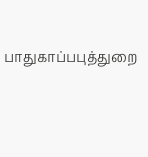பாதுகாப்பபுத்துறை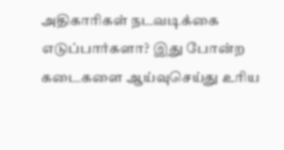அதிகாரிகள் நடவடிக்கை எடுப்பார்களா? இது போன்ற கடைகளை ஆய்வுசெய்து உரிய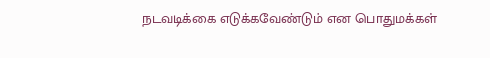நடவடிக்கை எடுக்கவேண்டும் என பொதுமக்கள்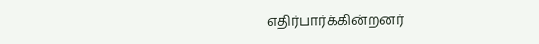எதிர்பார்க்கின்றனர்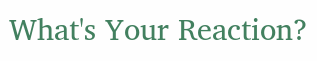What's Your Reaction?